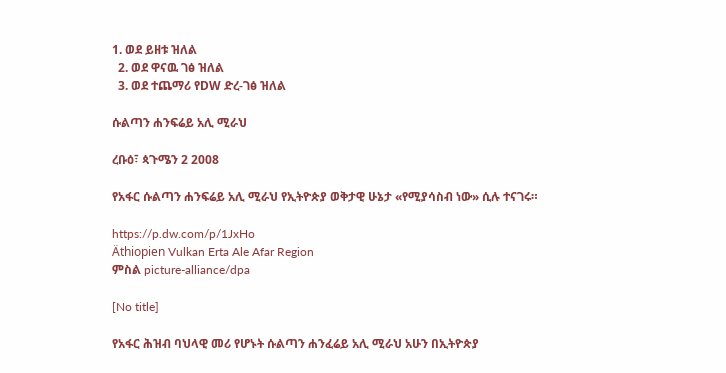1. ወደ ይዘቱ ዝለል
  2. ወደ ዋናዉ ገፅ ዝለል
  3. ወደ ተጨማሪ የDW ድረ-ገፅ ዝለል

ሱልጣን ሐንፍሬይ አሊ ሚራህ

ረቡዕ፣ ጳጉሜን 2 2008

የአፋር ሱልጣን ሐንፍሬይ አሊ ሚራህ የኢትዮጵያ ወቅታዊ ሁኔታ «የሚያሳስብ ነው» ሲሉ ተናገሩ።

https://p.dw.com/p/1JxHo
Äthiopien Vulkan Erta Ale Afar Region
ምስል picture-alliance/dpa

[No title]

የአፋር ሕዝብ ባህላዊ መሪ የሆኑት ሱልጣን ሐንፈሬይ አሊ ሚራህ አሁን በኢትዮጵያ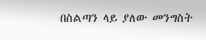በስልጣን ላይ ያለው መንግስት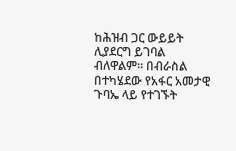ከሕዝብ ጋር ውይይት ሊያደርግ ይገባል ብለዋልም። በብራስል በተካሄደው የአፋር አመታዊ ጉባኤ ላይ የተገኙት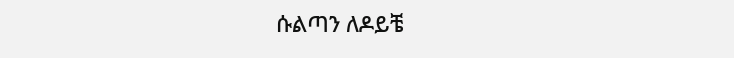ሱልጣን ለዶይቼ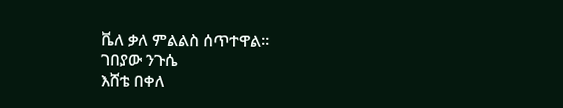ቬለ ቃለ ምልልስ ሰጥተዋል።
ገበያው ንጉሴ
እሸቴ በቀለ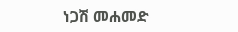ነጋሽ መሐመድ